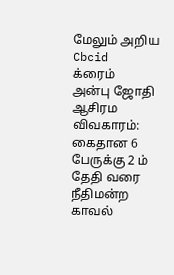மேலும் அறிய
Cbcid
க்ரைம்
அன்பு ஜோதி ஆசிரம விவகாரம்: கைதான 6 பேருக்கு 2 ம் தேதி வரை நீதிமன்ற காவல்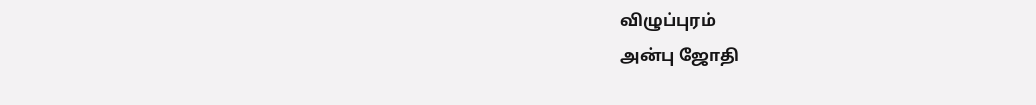விழுப்புரம்
அன்பு ஜோதி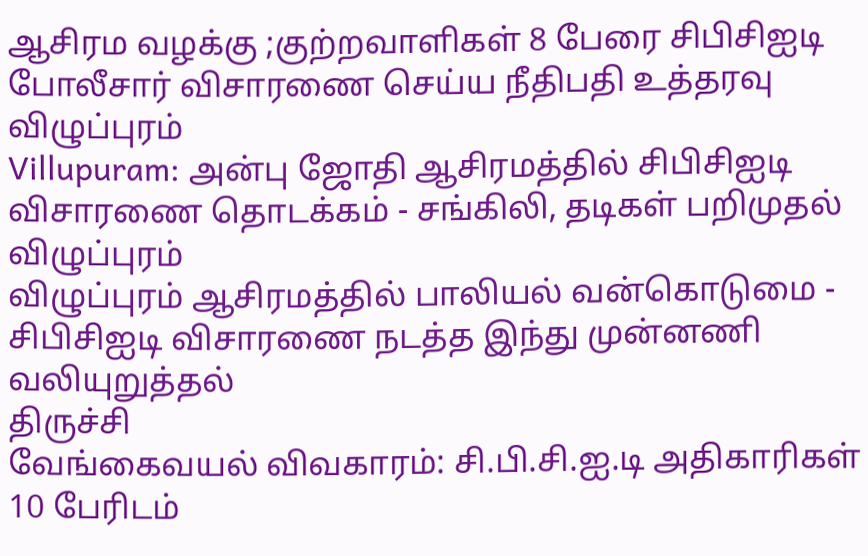ஆசிரம வழக்கு ;குற்றவாளிகள் 8 பேரை சிபிசிஐடி போலீசார் விசாரணை செய்ய நீதிபதி உத்தரவு
விழுப்புரம்
Villupuram: அன்பு ஜோதி ஆசிரமத்தில் சிபிசிஐடி விசாரணை தொடக்கம் - சங்கிலி, தடிகள் பறிமுதல்
விழுப்புரம்
விழுப்புரம் ஆசிரமத்தில் பாலியல் வன்கொடுமை - சிபிசிஐடி விசாரணை நடத்த இந்து முன்னணி வலியுறுத்தல்
திருச்சி
வேங்கைவயல் விவகாரம்: சி.பி.சி.ஐ.டி அதிகாரிகள் 10 பேரிடம்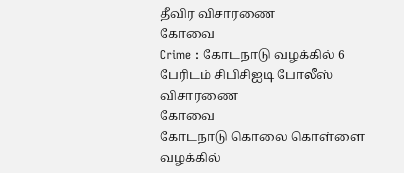தீவிர விசாரணை
கோவை
Crime : கோடநாடு வழக்கில் 6 பேரிடம் சிபிசிஐடி போலீஸ் விசாரணை
கோவை
கோடநாடு கொலை கொள்ளை வழக்கில்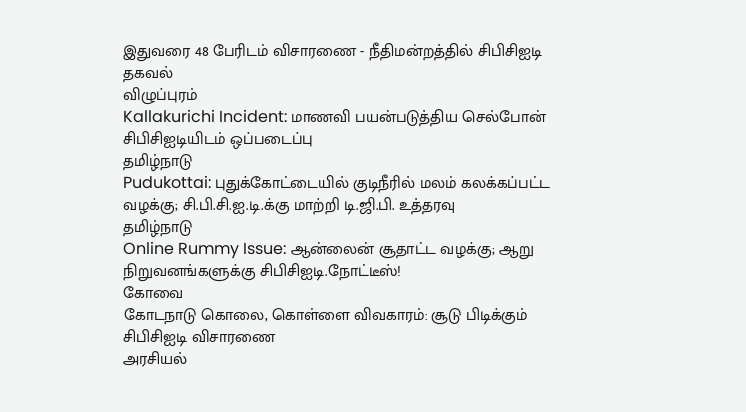இதுவரை 48 பேரிடம் விசாரணை - நீதிமன்றத்தில் சிபிசிஐடி தகவல்
விழுப்புரம்
Kallakurichi Incident: மாணவி பயன்படுத்திய செல்போன் சிபிசிஐடியிடம் ஒப்படைப்பு
தமிழ்நாடு
Pudukottai: புதுக்கோட்டையில் குடிநீரில் மலம் கலக்கப்பட்ட வழக்கு; சி.பி.சி.ஐ.டி.க்கு மாற்றி டி.ஜி.பி. உத்தரவு
தமிழ்நாடு
Online Rummy Issue: ஆன்லைன் சூதாட்ட வழக்கு; ஆறு நிறுவனங்களுக்கு சிபிசிஐடி.நோட்டீஸ்!
கோவை
கோடநாடு கொலை, கொள்ளை விவகாரம்: சூடு பிடிக்கும் சிபிசிஐடி விசாரணை
அரசியல்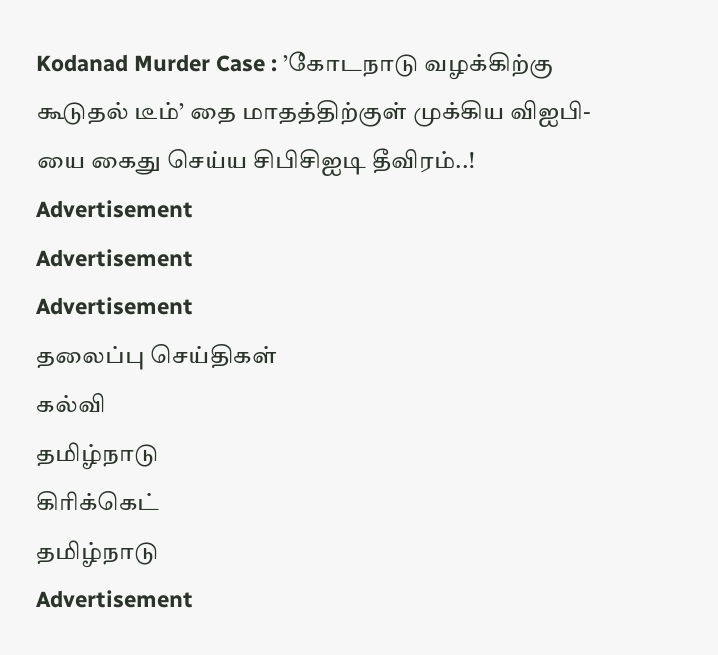Kodanad Murder Case : ’கோடநாடு வழக்கிற்கு கூடுதல் டீம்’ தை மாதத்திற்குள் முக்கிய விஐபி-யை கைது செய்ய சிபிசிஐடி தீவிரம்..!
Advertisement
Advertisement
Advertisement
தலைப்பு செய்திகள்
கல்வி
தமிழ்நாடு
கிரிக்கெட்
தமிழ்நாடு
Advertisement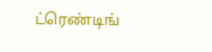ட்ரெண்டிங்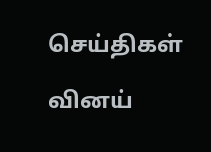செய்திகள்

வினய்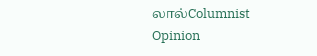லால்Columnist
Opinion